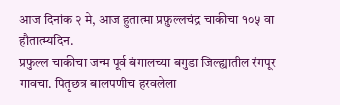आज दिनांक २ मे, आज हुतात्मा प्रफ़ुल्लचंद्र चाकीचा १०५ वा हौतात्म्यदिन.
प्रफुल्ल चाकीचा जन्म पूर्व बंगालच्या बगुडा जिल्ह्यातील रंगपूर गावचा. पितृछत्र बालपणीच हरवलेला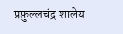प्रफ़ुल्लचंद्र शालेय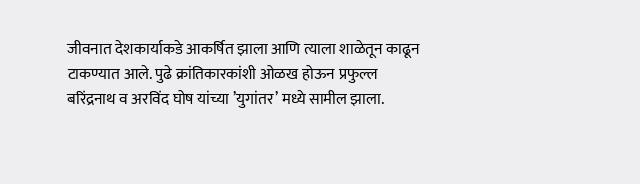जीवनात देशकार्याकडे आकर्षित झाला आणि त्याला शाळेतून काढून टाकण्यात आले. पुढे क्रांतिकारकांशी ओळख होऊन प्रफुल्ल बरिंद्रनाथ व अरविंद घोष यांच्या ’युगांतर’ मध्ये सामील झाला.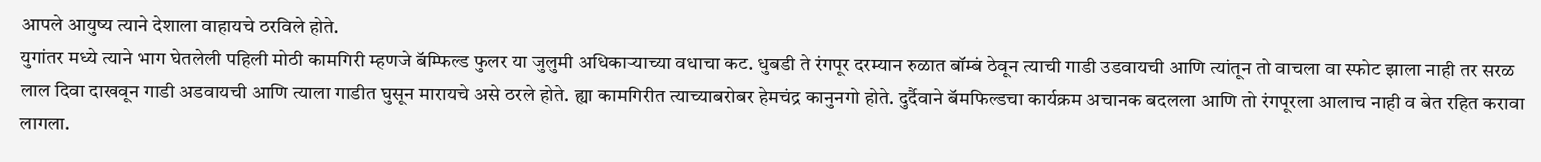आपले आयुष्य त्याने देशाला वाहायचे ठरविले होते.
युगांतर मध्ये त्याने भाग घेतलेली पहिली मोठी कामगिरी म्हणजे बॅम्फिल्ड फुलर या जुलुमी अधिकाऱ्याच्या वधाचा कट. धुबडी ते रंगपूर दरम्यान रुळात बॉम्बं ठेवून त्याची गाडी उडवायची आणि त्यांतून तो वाचला वा स्फोट झाला नाही तर सरळ लाल दिवा दाखवून गाडी अडवायची आणि त्याला गाडीत घुसून मारायचे असे ठरले होते. ह्या कामगिरीत त्याच्याबरोबर हेमचंद्र कानुनगो होते. दुर्दैवाने बॅमफिल्डचा कार्यक्रम अचानक बदलला आणि तो रंगपूरला आलाच नाही व बेत रहित करावा लागला.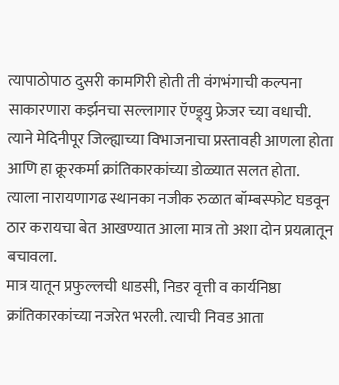त्यापाठोपाठ दुसरी कामगिरी होती ती वंगभंगाची कल्पना साकारणारा कर्झनचा सल्लागार ऍण्ड्र्यु फ्रेजर च्या वधाची. त्याने मेदिनीपूर जिल्ह्याच्या विभाजनाचा प्रस्तावही आणला होता आणि हा क्रूरकर्मा क्रांतिकारकांच्या डोळ्यात सलत होता. त्याला नारायणागढ स्थानका नजीक रुळात बॉम्बस्फोट घडवून ठार करायचा बेत आखण्यात आला मात्र तो अशा दोन प्रयत्नातून बचावला.
मात्र यातून प्रफुल्लची धाडसी, निडर वृत्ती व कार्यनिष्ठा क्रांतिकारकांच्या नजरेत भरली. त्याची निवड आता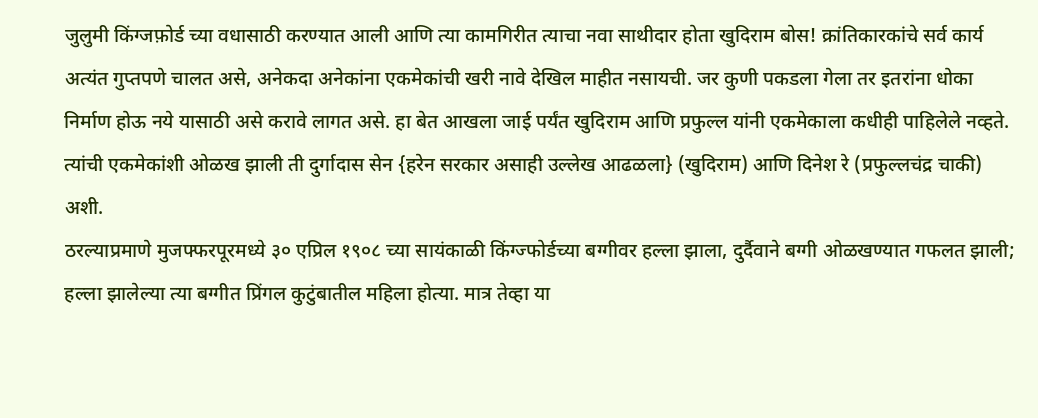जुलुमी किंग्जफ़ोर्ड च्या वधासाठी करण्यात आली आणि त्या कामगिरीत त्याचा नवा साथीदार होता खुदिराम बोस! क्रांतिकारकांचे सर्व कार्य अत्यंत गुप्तपणे चालत असे, अनेकदा अनेकांना एकमेकांची खरी नावे देखिल माहीत नसायची. जर कुणी पकडला गेला तर इतरांना धोका निर्माण होऊ नये यासाठी असे करावे लागत असे. हा बेत आखला जाई पर्यंत खुदिराम आणि प्रफुल्ल यांनी एकमेकाला कधीही पाहिलेले नव्हते. त्यांची एकमेकांशी ओळख झाली ती दुर्गादास सेन {हरेन सरकार असाही उल्लेख आढळला} (खुदिराम) आणि दिनेश रे (प्रफुल्लचंद्र चाकी) अशी.
ठरल्याप्रमाणे मुजफ्फरपूरमध्ये ३० एप्रिल १९०८ च्या सायंकाळी किंग्ज्फोर्डच्या बग्गीवर हल्ला झाला, दुर्दैवाने बग्गी ओळखण्यात गफलत झाली; हल्ला झालेल्या त्या बग्गीत प्रिंगल कुटुंबातील महिला होत्या. मात्र तेव्हा या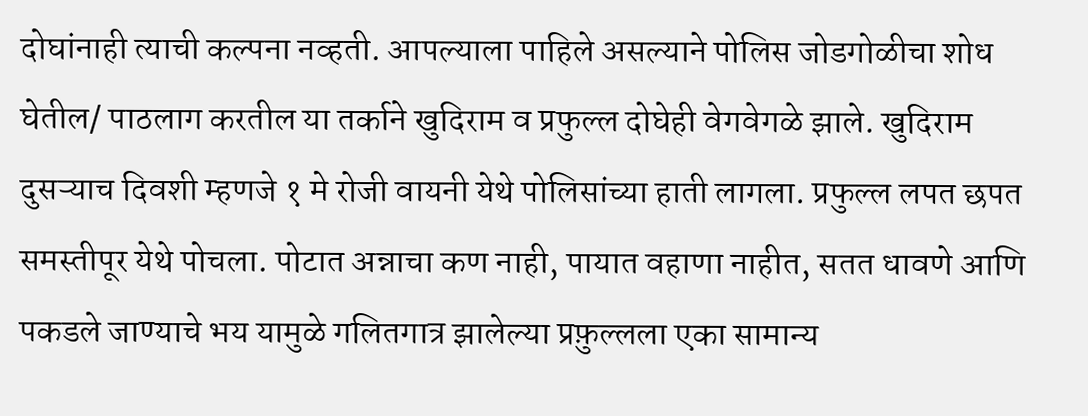दोघांनाही त्याची कल्पना नव्हती. आपल्याला पाहिले असल्याने पोलिस जोडगोळीचा शोध घेतील/ पाठलाग करतील या तर्काने खुदिराम व प्रफुल्ल दोघेही वेगवेगळे झाले. खुदिराम दुसऱ्याच दिवशी म्हणजे १ मे रोजी वायनी येथे पोलिसांच्या हाती लागला. प्रफुल्ल लपत छपत समस्तीपूर येथे पोचला. पोटात अन्नाचा कण नाही, पायात वहाणा नाहीत, सतत धावणे आणि पकडले जाण्याचे भय यामुळे गलितगात्र झालेल्या प्रफ़ुल्लला एका सामान्य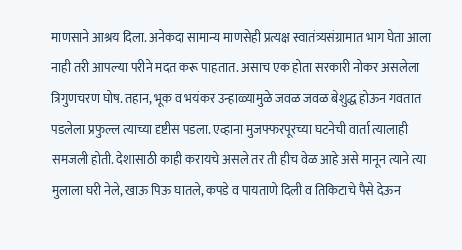माणसाने आश्रय दिला. अनेकदा सामान्य माणसेही प्रत्यक्ष स्वातंत्र्यसंग्रामात भाग घेता आला नाही तरी आपल्या परीने मदत करू पाहतात. असाच एक होता सरकारी नोकर असलेला त्रिगुणचरण घोष. तहान, भूक व भयंकर उन्हाळ्यामुळे जवळ जवळ बेशुद्ध होऊन गवतात पडलेला प्रफुल्ल त्याच्या दृष्टीस पडला. एव्हाना मुजफ्फरपूरच्या घटनेची वार्ता त्यालाही समजली होती. देशासाठी काही करायचे असले तर ती हीच वेळ आहे असे मानून त्याने त्या मुलाला घरी नेले, खाऊ पिऊ घातले, कपडे व पायताणे दिली व तिकिटाचे पैसे देऊन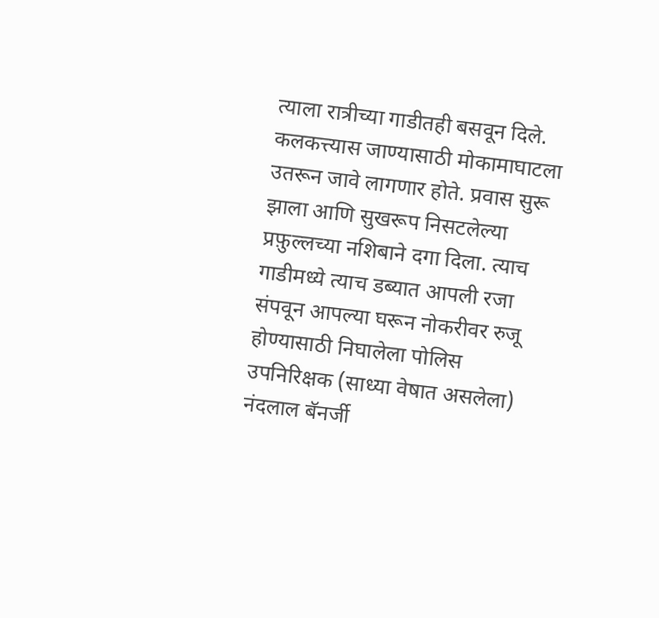त्याला रात्रीच्या गाडीतही बसवून दिले.
कलकत्त्यास जाण्यासाठी मोकामाघाटला उतरून जावे लागणार होते. प्रवास सुरू झाला आणि सुखरूप निसटलेल्या प्रफ़ुल्लच्या नशिबाने दगा दिला. त्याच गाडीमध्ये त्याच डब्यात आपली रजा संपवून आपल्या घरून नोकरीवर रुजू होण्यासाठी निघालेला पोलिस उपनिरिक्षक (साध्या वेषात असलेला) नंदलाल बॅनर्जी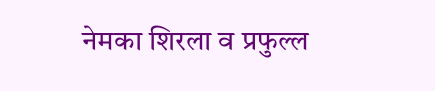नेमका शिरला व प्रफुल्ल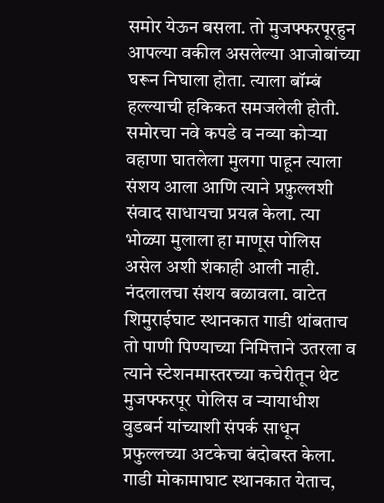समोर येऊन बसला. तो मुजफ्फरपूरहुन आपल्या वकील असलेल्या आजोबांच्या घरून निघाला होता. त्याला बॉम्बं हल्ल्याची हकिकत समजलेली होती. समोरचा नवे कपडे व नव्या कोऱ्या वहाणा घातलेला मुलगा पाहून त्याला संशय आला आणि त्याने प्रफ़ुल्लशी संवाद साधायचा प्रयत्न केला. त्या भोळ्या मुलाला हा माणूस पोलिस असेल अशी शंकाही आली नाही. नंदलालचा संशय बळावला. वाटेत शिमुराईघाट स्थानकात गाडी थांबताच तो पाणी पिण्याच्या निमित्ताने उतरला व त्याने स्टेशनमास्तरच्या कचेरीतून थेट मुजफ्फरपूर पोलिस व न्यायाधीश वुडबर्न यांच्याशी संपर्क साधून प्रफुल्लच्या अटकेचा बंदोबस्त केला. गाडी मोकामाघाट स्थानकात येताच,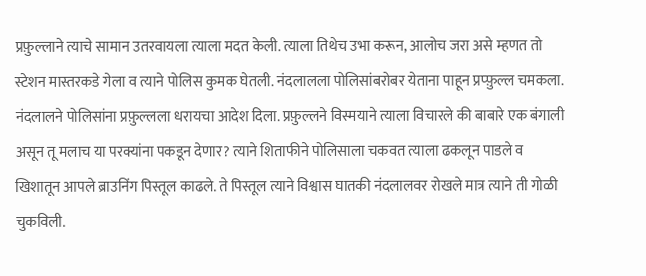प्रफ़ुल्लाने त्याचे सामान उतरवायला त्याला मदत केली. त्याला तिथेच उभा करून, आलोच जरा असे म्हणत तो स्टेशन मास्तरकडे गेला व त्याने पोलिस कुमक घेतली. नंदलालला पोलिसांबरोबर येताना पाहून प्रप्फ़ुल्ल चमकला. नंदलालने पोलिसांना प्रफ़ुल्लला धरायचा आदेश दिला. प्रफ़ुल्लने विस्मयाने त्याला विचारले की बाबारे एक बंगाली असून तू मलाच या परक्यांना पकडून देणार? त्याने शिताफीने पोलिसाला चकवत त्याला ढकलून पाडले व खिशातून आपले ब्राउनिंग पिस्तूल काढले. ते पिस्तूल त्याने विश्वास घातकी नंदलालवर रोखले मात्र त्याने ती गोळी चुकविली.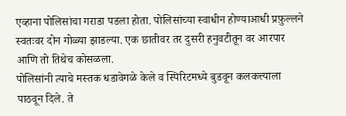एव्हाना पोलिसांचा गराडा पडला होता. पोलिसांच्या स्वाधीन होण्याआधी प्रफ़ुल्लने स्वतःवर दोन गोळ्या झाडल्या. एक छातीवर तर दुसरी हनुवटीतून वर आरपार आणि तो तिथेच कोसळला.
पोलिसांनी त्याचे मस्तक धडावेगळे केले व स्पिरिटमध्ये बुडवून कलकत्त्याला पाठवून दिले. ते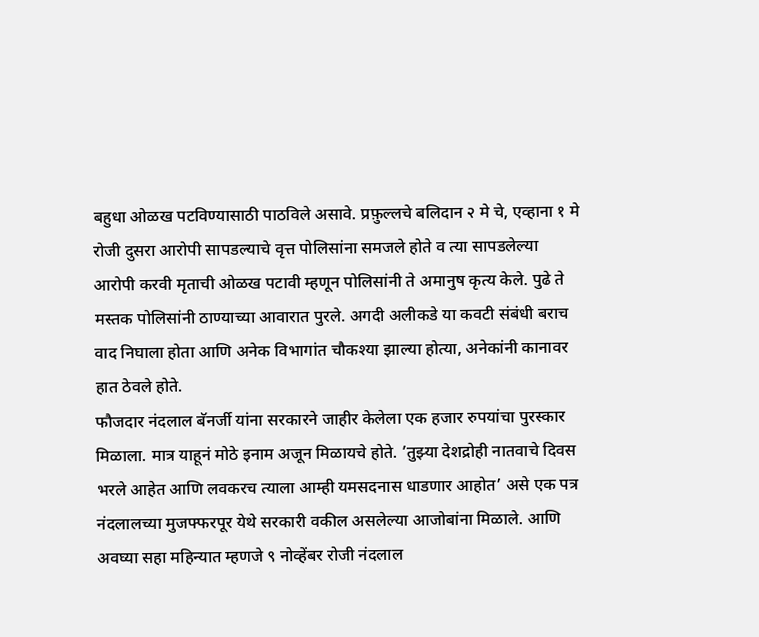बहुधा ओळख पटविण्यासाठी पाठविले असावे. प्रफ़ुल्लचे बलिदान २ मे चे, एव्हाना १ मे रोजी दुसरा आरोपी सापडल्याचे वृत्त पोलिसांना समजले होते व त्या सापडलेल्या आरोपी करवी मृताची ओळख पटावी म्हणून पोलिसांनी ते अमानुष कृत्य केले. पुढे ते मस्तक पोलिसांनी ठाण्याच्या आवारात पुरले. अगदी अलीकडे या कवटी संबंधी बराच वाद निघाला होता आणि अनेक विभागांत चौकश्या झाल्या होत्या, अनेकांनी कानावर हात ठेवले होते.
फौजदार नंदलाल बॅनर्जी यांना सरकारने जाहीर केलेला एक हजार रुपयांचा पुरस्कार मिळाला. मात्र याहूनं मोठे इनाम अजून मिळायचे होते. ’तुझ्या देशद्रोही नातवाचे दिवस भरले आहेत आणि लवकरच त्याला आम्ही यमसदनास धाडणार आहोत’ असे एक पत्र नंदलालच्या मुजफ्फरपूर येथे सरकारी वकील असलेल्या आजोबांना मिळाले. आणि अवघ्या सहा महिन्यात म्हणजे ९ नोव्हेंबर रोजी नंदलाल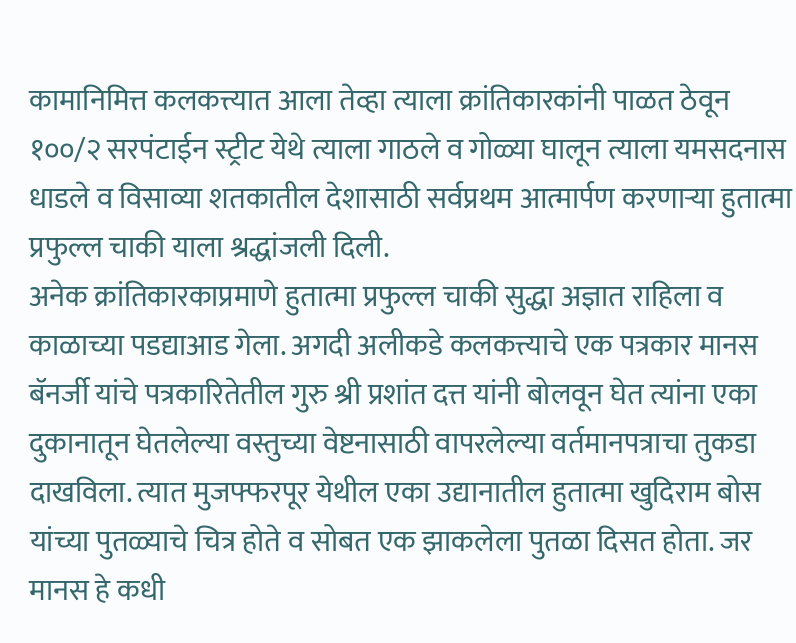कामानिमित्त कलकत्त्यात आला तेव्हा त्याला क्रांतिकारकांनी पाळत ठेवून १००/२ सरपंटाईन स्ट्रीट येथे त्याला गाठले व गोळ्या घालून त्याला यमसदनास धाडले व विसाव्या शतकातील देशासाठी सर्वप्रथम आत्मार्पण करणाऱ्या हुतात्मा प्रफुल्ल चाकी याला श्रद्धांजली दिली.
अनेक क्रांतिकारकाप्रमाणे हुतात्मा प्रफुल्ल चाकी सुद्धा अज्ञात राहिला व काळाच्या पडद्याआड गेला. अगदी अलीकडे कलकत्त्याचे एक पत्रकार मानस बॅनर्जी यांचे पत्रकारितेतील गुरु श्री प्रशांत दत्त यांनी बोलवून घेत त्यांना एका दुकानातून घेतलेल्या वस्तुच्या वेष्टनासाठी वापरलेल्या वर्तमानपत्राचा तुकडा दाखविला. त्यात मुजफ्फरपूर येथील एका उद्यानातील हुतात्मा खुदिराम बोस यांच्या पुतळ्याचे चित्र होते व सोबत एक झाकलेला पुतळा दिसत होता. जर मानस हे कधी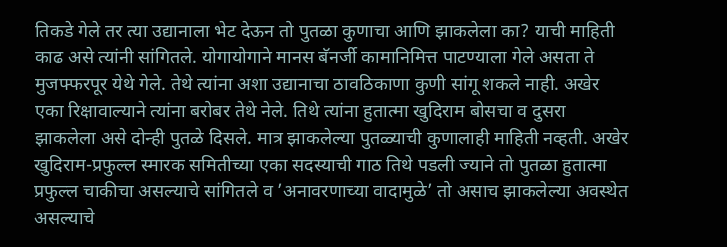तिकडे गेले तर त्या उद्यानाला भेट देऊन तो पुतळा कुणाचा आणि झाकलेला का? याची माहिती काढ असे त्यांनी सांगितले. योगायोगाने मानस बॅनर्जी कामानिमित्त पाटण्याला गेले असता ते मुजफ्फरपूर येथे गेले. तेथे त्यांना अशा उद्यानाचा ठावठिकाणा कुणी सांगू शकले नाही. अखेर एका रिक्षावाल्याने त्यांना बरोबर तेथे नेले. तिथे त्यांना हुतात्मा खुदिराम बोसचा व दुसरा झाकलेला असे दोन्ही पुतळे दिसले. मात्र झाकलेल्या पुतळ्याची कुणालाही माहिती नव्हती. अखेर खुदिराम-प्रफुल्ल स्मारक समितीच्या एका सदस्याची गाठ तिथे पडली ज्याने तो पुतळा हुतात्मा प्रफुल्ल चाकीचा असल्याचे सांगितले व ’अनावरणाच्या वादामुळे’ तो असाच झाकलेल्या अवस्थेत असल्याचे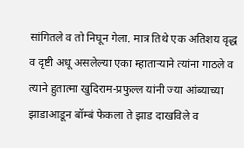सांगितले व तो निघून गेला. मात्र तिथे एक अतिशय वृद्ध व दृष्टी अधू असलेल्या एका म्हाताऱ्याने त्यांना गाठले व त्याने हुतात्मा खुदिराम-प्रफुल्ल यांनी ज्या आंब्याच्या झाडाआडून बॉम्बं फेकला ते झाड दाखविले व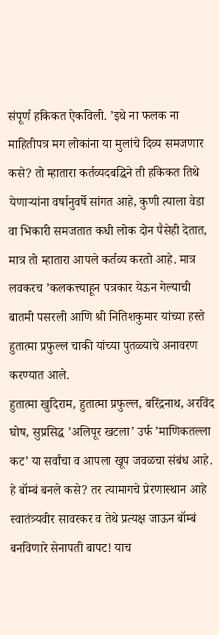संपूर्ण हकिकत ऐकविली. ’इथे ना फलक ना माहितीपत्र मग लोकांना या मुलांचे दिव्य समजणार कसे? तो म्हातारा कर्तव्यदबद्धिने ती हकिकत तिथे येणाऱ्यांना वर्षानुवर्षे सांगत आहे, कुणी त्याला वेडा वा भिकारी समजतात कधी लोक दोन पैसेही देतात, मात्र तो म्हातारा आपले कर्तव्य करतो आहे. मात्र लवकरच ’कलकत्त्याहून पत्रकार येऊन गेल्याची बातमी पसरली आणि श्री नितिशकुमार यांच्या हस्ते हुतात्मा प्रफुल्ल चाकी यांच्या पुतळ्याचे अनावरण करण्यात आले.
हुतात्मा खुदिराम, हुतात्मा प्रफुल्ल, बरिंद्रनाथ, अरविंद घोष, सुप्रसिद्ध ’अलिपूर खटला’ उर्फ ’माणिकतल्ला कट’ या सर्वांचा व आपला खूप जवळचा संबंध आहे. हे बॉम्बं बनले कसे? तर त्यामागचे प्रेरणास्थान आहे स्वातंत्र्यवीर सावरकर व तेथे प्रत्यक्ष जाऊन बॉम्बं बनविणारे सेनापती बापट! याच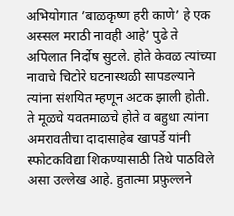अभियोगात ’बाळकृष्ण हरी काणे’ हे एक अस्सल मराठी नावही आहे’ पुढे ते अपिलात निर्दोष सुटले. होते केवळ त्यांच्या नावाचे चिटोरे घटनास्थळी सापडल्याने त्यांना संशयित म्हणून अटक झाली होती. ते मूळचे यवतमाळचे होते व बहुधा त्यांना अमरावतीचा दादासाहेब खापर्डे यांनी स्फोटकविद्या शिकण्यासाठी तिथे पाठविले असा उल्लेख आहे. हुतात्मा प्रफ़ुल्लने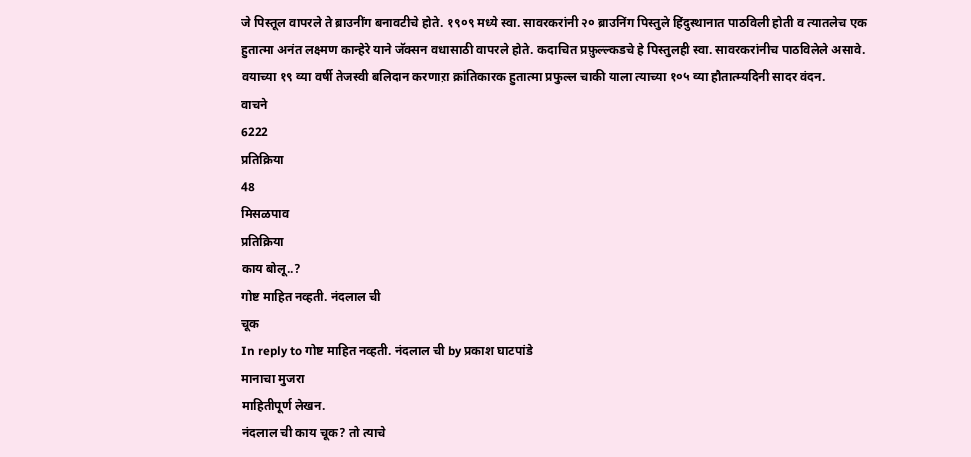जे पिस्तूल वापरले ते ब्राउनींग बनावटीचे होते. १९०९ मध्ये स्वा. सावरकरांनी २० ब्राउनिंग पिस्तुले हिंदुस्थानात पाठविली होती व त्यातलेच एक हुतात्मा अनंत लक्ष्मण कान्हेरे याने जॅक्सन वधासाठी वापरले होते. कदाचित प्रफ़ुल्ल्कडचे हे पिस्तुलही स्वा. सावरकरांनीच पाठविलेले असावे.
वयाच्या १९ व्या वर्षी तेजस्वी बलिदान करणाऱा क्रांतिकारक हुतात्मा प्रफुल्ल चाकी याला त्याच्या १०५ व्या हौतात्म्यदिनी सादर वंदन.
वाचने
6222
प्रतिक्रिया
48
मिसळपाव
प्रतिक्रिया
काय बोलू..?
गोष्ट माहित नव्हती. नंदलाल ची
चूक
In reply to गोष्ट माहित नव्हती. नंदलाल ची by प्रकाश घाटपांडे
मानाचा मुजरा
माहितीपूर्ण लेखन.
नंदलाल ची काय चूक? तो त्याचे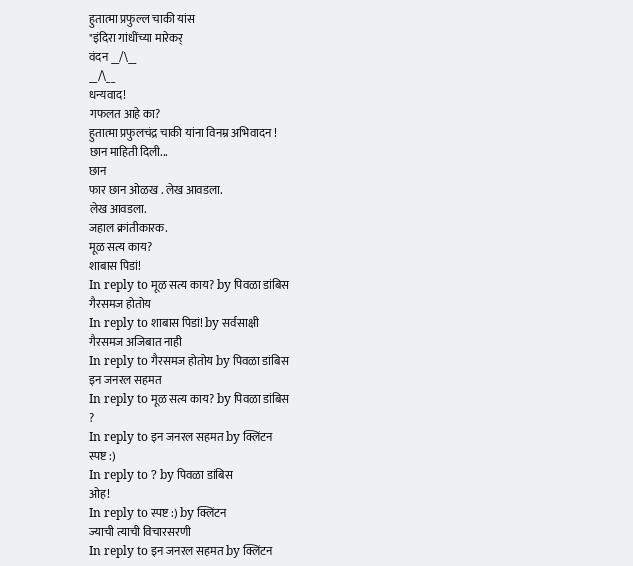हुतात्मा प्रफुल्ल चाकी यांस
"इंदिरा गांधींच्या मारेकर्
वंदन __/\__
__/\__
धन्यवाद!
गफलत आहे का?
हुतात्मा प्रफुलचंद्र चाकी यांना विनम्र अभिवादन !
छान माहिती दिली...
छान
फार छान ओळख . लेख आवडला.
लेख आवडला.
जहाल क्रांतीकारक.
मूळ सत्य काय?
शाबास पिडां!
In reply to मूळ सत्य काय? by पिवळा डांबिस
गैरसमज होतोय
In reply to शाबास पिडां! by सर्वसाक्षी
गैरसमज अजिबात नाही
In reply to गैरसमज होतोय by पिवळा डांबिस
इन जनरल सहमत
In reply to मूळ सत्य काय? by पिवळा डांबिस
?
In reply to इन जनरल सहमत by क्लिंटन
स्पष्ट :)
In reply to ? by पिवळा डांबिस
ओह!
In reply to स्पष्ट :) by क्लिंटन
ज्याची त्याची विचारसरणी
In reply to इन जनरल सहमत by क्लिंटन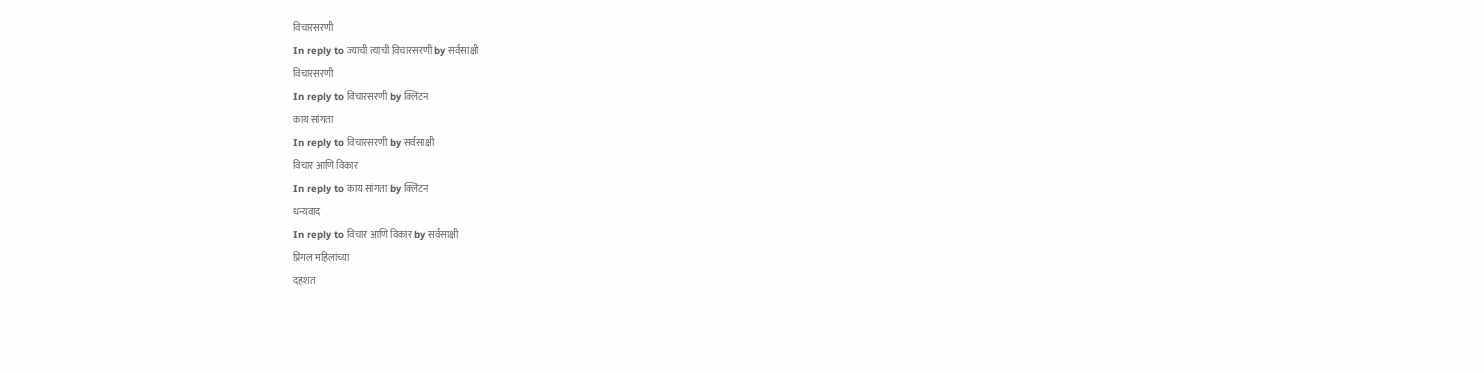विचारसरणी
In reply to ज्याची त्याची विचारसरणी by सर्वसाक्षी
विचारसरणी
In reply to विचारसरणी by क्लिंटन
काय सांगता
In reply to विचारसरणी by सर्वसाक्षी
विचार आणि विकार
In reply to काय सांगता by क्लिंटन
धन्यवाद
In reply to विचार आणि विकार by सर्वसाक्षी
प्रिंगल महिलांच्या
दहशत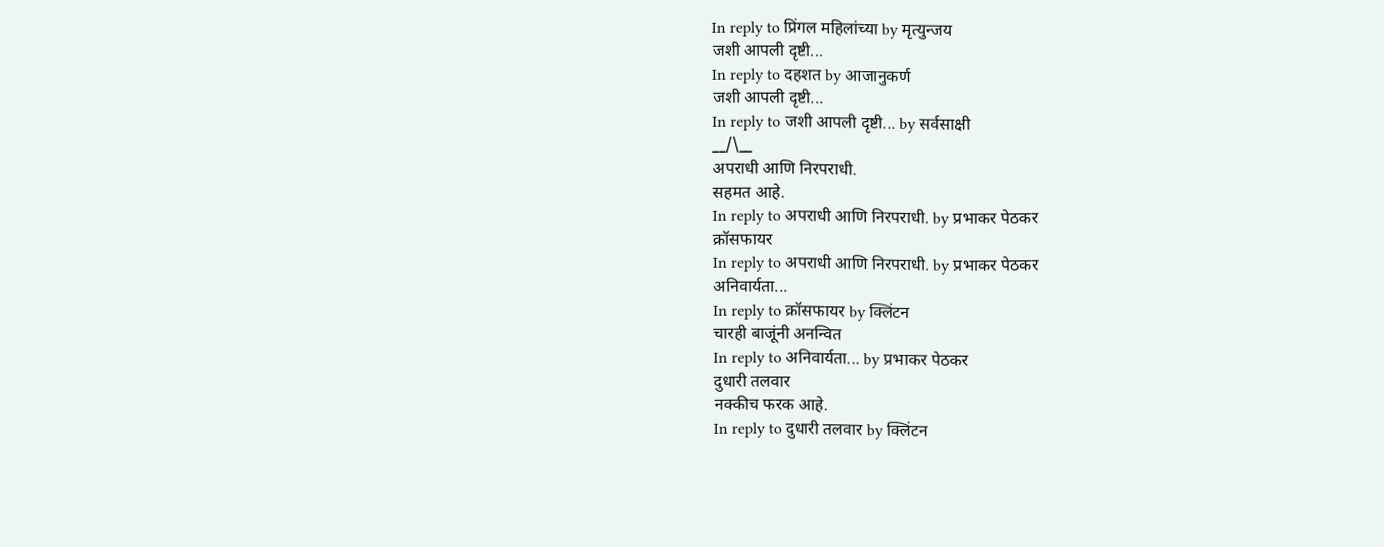In reply to प्रिंगल महिलांच्या by मृत्युन्जय
जशी आपली दृष्टी...
In reply to दहशत by आजानुकर्ण
जशी आपली दृष्टी...
In reply to जशी आपली दृष्टी... by सर्वसाक्षी
__/\__
अपराधी आणि निरपराधी.
सहमत आहे.
In reply to अपराधी आणि निरपराधी. by प्रभाकर पेठकर
क्रॉसफायर
In reply to अपराधी आणि निरपराधी. by प्रभाकर पेठकर
अनिवार्यता...
In reply to क्रॉसफायर by क्लिंटन
चारही बाजूंनी अनन्वित
In reply to अनिवार्यता... by प्रभाकर पेठकर
दुधारी तलवार
नक्कीच फरक आहे.
In reply to दुधारी तलवार by क्लिंटन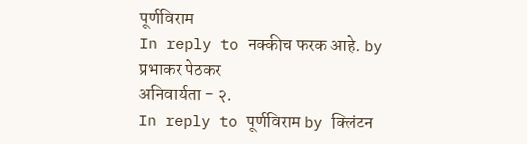पूर्णविराम
In reply to नक्कीच फरक आहे. by प्रभाकर पेठकर
अनिवार्यता - २.
In reply to पूर्णविराम by क्लिंटन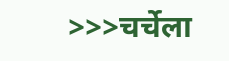>>>चर्चेला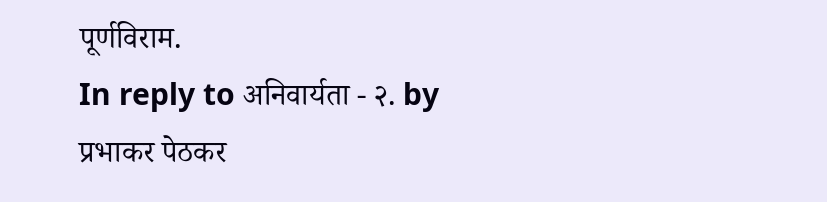पूर्णविराम.
In reply to अनिवार्यता - २. by प्रभाकर पेठकर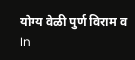योग्य वेळी पुर्ण विराम व
In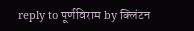reply to पूर्णविराम by क्लिंटन